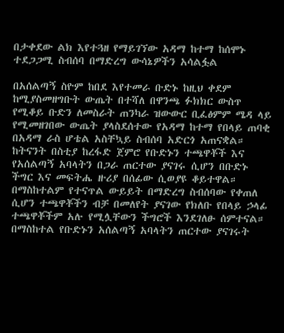በታቀደው ልክ እየተጓዘ የማይገኘው አዳማ ከተማ ከሰሞኑ ተደጋጋሚ ስብሰባ በማድረግ ውሳኔዎችን አሳልፏል

በአሰልጣኝ ስዮም ከበደ እየተመራ ቡድኑ ከዚህ ቀደም ከሚያስመዘግቡት ውጤት በተሻለ በዋንጫ ፉክክር ውስጥ የሚቆይ ቡድን ለመስራት ጠንካራ ዝውውር ቢፈፅምም ሜዳ ላይ የሚመዘገበው ውጤት ያላስደሰተው የአዳማ ከተማ የበላይ ጠባቂ በአዳማ ራስ ሆቴል አስቸኳይ ስብሰባ አድርጎ አጠናቋል።
ከትናንት በስቲያ ከረፋድ ጀምሮ የቡድኑን ተጫዋቾች እና የአሰልጣኝ አባላትን በጋራ ጠርተው ያናገሩ ሲሆን በቡድኑ ችግር እና መፍትሔ ዙሪያ በሰፊው ሲወያዩ ቆይተዋል። በማስከተልም የተናጥል ውይይት በማድረግ ስብሰባው የቀጠለ ሲሆን ተጫዋቾችን ብቻ በመለየት ያናገው የክለቡ የበላይ ኃላፊ ተጫዋቾችም አሉ የሚሏቸውን ችግሮች እንደገለፁ ሰምተናል።
በማስከተል የቡድኑን አሰልጣኝ አባላትን ጠርተው ያናገሩት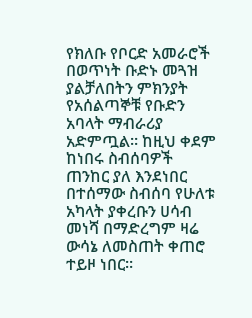የክለቡ የቦርድ አመራሮች በወጥነት ቡድኑ መጓዝ ያልቻለበትን ምክንያት የአሰልጣኞቹ የቡድን አባላት ማብራሪያ አድምጧል። ከዚህ ቀደም ከነበሩ ስብሰባዎች ጠንከር ያለ እንደነበር በተሰማው ስብሰባ የሁለቱ አካላት ያቀረቡን ሀሳብ መነሻ በማድረግም ዛሬ ውሳኔ ለመስጠት ቀጠሮ ተይዞ ነበር።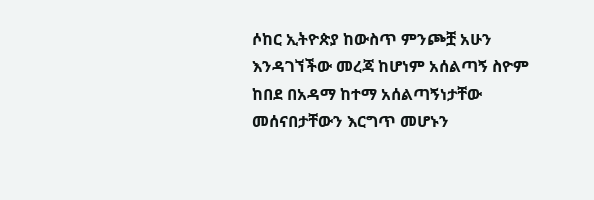ሶከር ኢትዮጵያ ከውስጥ ምንጮቿ አሁን እንዳገኘችው መረጃ ከሆነም አሰልጣኝ ስዮም ከበደ በአዳማ ከተማ አሰልጣኝነታቸው መሰናበታቸውን እርግጥ መሆኑን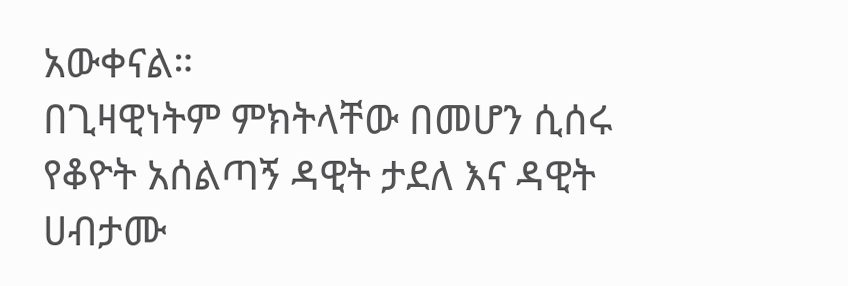አውቀናል።
በጊዛዊነትም ምክትላቸው በመሆን ሲሰሩ የቆዮት አሰልጣኝ ዳዊት ታደለ እና ዳዊት ሀብታሙ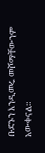ቡድኑን እንዲመሩ መሾማቸውንም አውቀናል።